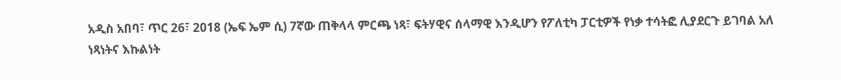አዲስ አበባ፣ ጥር 26፣ 2018 (ኤፍ ኤም ሲ) 7ኛው ጠቅላላ ምርጫ ነጻ፣ ፍትሃዊና ሰላማዊ እንዲሆን የፖለቲካ ፓርቲዎች የነቃ ተሳትፎ ሊያደርጉ ይገባል አለ ነጻነትና እኩልነት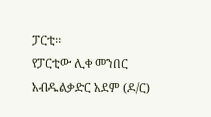ፓርቲ፡፡
የፓርቲው ሊቀ መንበር አብዱልቃድር አደም (ዶ/ር)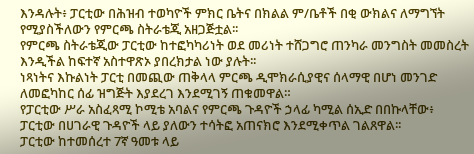እንዳሉት፥ ፓርቲው በሕዝብ ተወካዮች ምክር ቤትና በክልል ም/ቤቶች በቂ ውክልና ለማግኘት የሚያስችለውን የምርጫ ስትራቴጂ አዘጋጅቷል፡፡
የምርጫ ስትራቴጂው ፓርቲው ከተፎካካሪነት ወደ መሪነት ተሸጋግሮ ጠንካራ መንግስት መመስረት እንዲችል ከፍተኛ አስተዋጽኦ ያበረክታል ነው ያሉት፡፡
ነጻነትና እኩልነት ፓርቲ በመጪው ጠቅላላ ምርጫ ዲሞክራሲያዊና ሰላማዊ በሆነ መንገድ ለመፎካከር ሰፊ ዝግጅት እያደረገ እንደሚገኝ ጠቁመዋል።
የፓርቲው ሥራ አስፈጻሚ ኮሚቴ አባልና የምርጫ ጉዳዮች ኃላፊ ካሚል ሰኢድ በበኩላቸው፥ ፓርቲው በሀገራዊ ጉዳዮች ላይ ያለውን ተሳትፎ አጠናክሮ እንደሚቀጥል ገልጸዋል፡፡
ፓርቲው ከተመሰረተ 7ኛ ዓመቱ ላይ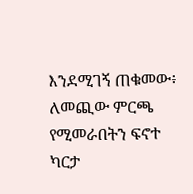እንደሚገኝ ጠቁመው፥ ለመጪው ምርጫ የሚመራበትን ፍኖተ ካርታ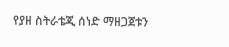የያዘ ስትራቴጂ ሰነድ ማዘጋጀቱን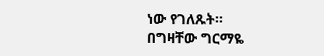ነው የገለጹት፡፡
በግዛቸው ግርማዬ